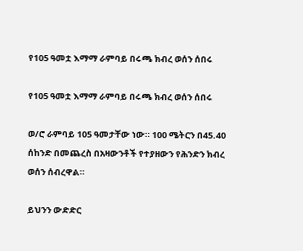የ105 ዓመቷ እማማ ራምባይ በሩጫ ክብረ ወሰን ሰበሩ

የ105 ዓመቷ እማማ ራምባይ በሩጫ ክብረ ወሰን ሰበሩ

ወ/ሮ ራምባይ 105 ዓመታቸው ነው። 100 ሜትርን በ45.40 ሰከንድ በመጨረስ በአዛውንቶች የተያዘውን የሕንድን ክብረ ወሰን ሰብረዋል።

ይህንን ውድድር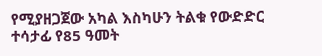የሚያዘጋጀው አካል እስካሁን ትልቁ የውድድር ተሳታፊ የ85 ዓመት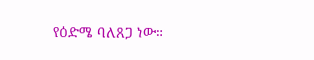የዕድሜ ባለጸጋ ነው።